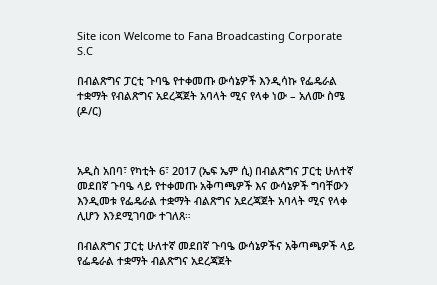Site icon Welcome to Fana Broadcasting Corporate S.C

በብልጽግና ፓርቲ ጉባዔ የተቀመጡ ውሳኔዎች እንዲሳኩ የፌዴራል ተቋማት የብልጽግና አደረጃጀት አባላት ሚና የላቀ ነው – አለሙ ስሜ (ዶ/ር)



አዲስ አበባ፣ የካቲት 6፣ 2017 (ኤፍ ኤም ሲ) በብልጽግና ፓርቲ ሁለተኛ መደበኛ ጉባዔ ላይ የተቀመጡ አቅጣጫዎች እና ውሳኔዎች ግባቸውን እንዲመቱ የፌዴራል ተቋማት ብልጽግና አደረጃጀት አባላት ሚና የላቀ ሊሆን እንደሚገባው ተገለጸ።

በብልጽግና ፓርቲ ሁለተኛ መደበኛ ጉባዔ ውሳኔዎችና አቅጣጫዎች ላይ የፌዴራል ተቋማት ብልጽግና አደረጃጀት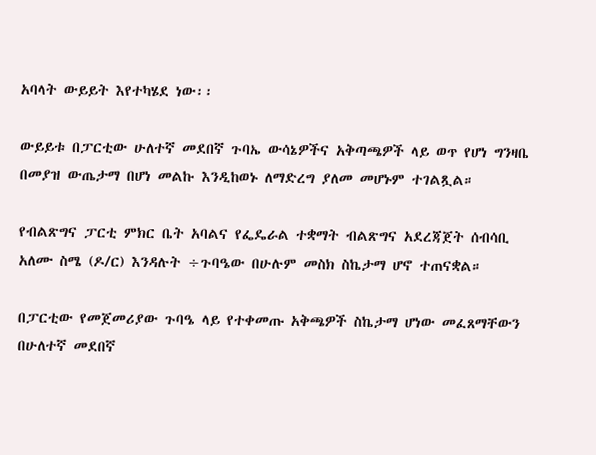አባላት ውይይት እየተካሄደ ነው፡፡

ውይይቱ በፓርቲው ሁለተኛ መደበኛ ጉባኤ ውሳኔዎችና አቅጣጫዎች ላይ ወጥ የሆነ ግንዛቤ በመያዝ ውጤታማ በሆነ መልኩ እንዲከወኑ ለማድረግ ያለመ መሆኑም ተገልጿል።

የብልጽግና ፓርቲ ምክር ቤት አባልና የፌዴራል ተቋማት ብልጽግና አደረጃጀት ሰብሳቢ አለሙ ስሜ (ዶ/ር) እንዳሉት ÷ጉባዔው በሁሉም መስክ ስኬታማ ሆኖ ተጠናቋል።

በፓርቲው የመጀመሪያው ጉባዔ ላይ የተቀመጡ አቅጫዎች ስኬታማ ሆነው መፈጸማቸውን በሁለተኛ መደበኛ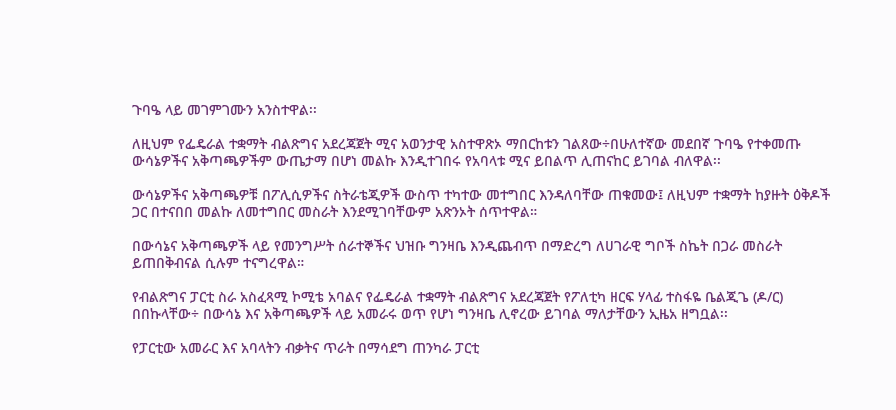ጉባዔ ላይ መገምገሙን አንስተዋል፡፡

ለዚህም የፌዴራል ተቋማት ብልጽግና አደረጃጀት ሚና አወንታዊ አስተዋጽኦ ማበርከቱን ገልጸው÷በሁለተኛው መደበኛ ጉባዔ የተቀመጡ ውሳኔዎችና አቅጣጫዎችም ውጤታማ በሆነ መልኩ እንዲተገበሩ የአባላቱ ሚና ይበልጥ ሊጠናከር ይገባል ብለዋል፡፡

ውሳኔዎችና አቅጣጫዎቹ በፖሊሲዎችና ስትራቴጂዎች ውስጥ ተካተው መተግበር እንዳለባቸው ጠቁመው፤ ለዚህም ተቋማት ከያዙት ዕቅዶች ጋር በተናበበ መልኩ ለመተግበር መስራት እንደሚገባቸውም አጽንኦት ሰጥተዋል።

በውሳኔና አቅጣጫዎች ላይ የመንግሥት ሰራተኞችና ህዝቡ ግንዛቤ እንዲጨብጥ በማድረግ ለሀገራዊ ግቦች ስኬት በጋራ መስራት ይጠበቅብናል ሲሉም ተናግረዋል።

የብልጽግና ፓርቲ ስራ አስፈጻሚ ኮሚቴ አባልና የፌዴራል ተቋማት ብልጽግና አደረጃጀት የፖለቲካ ዘርፍ ሃላፊ ተስፋዬ ቤልጂጌ (ዶ/ር) በበኩላቸው÷ በውሳኔ እና አቅጣጫዎች ላይ አመራሩ ወጥ የሆነ ግንዛቤ ሊኖረው ይገባል ማለታቸውን ኢዜአ ዘግቧል፡፡

የፓርቲው አመራር እና አባላትን ብቃትና ጥራት በማሳደግ ጠንካራ ፓርቲ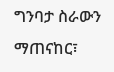ግንባታ ስራውን ማጠናከር፣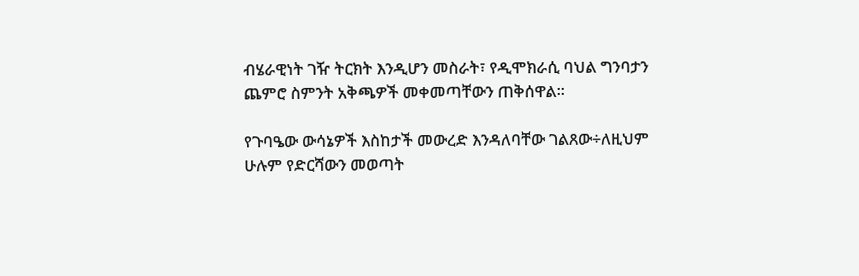ብሄራዊነት ገዥ ትርክት እንዲሆን መስራት፣ የዲሞክራሲ ባህል ግንባታን ጨምሮ ስምንት አቅጫዎች መቀመጣቸውን ጠቅሰዋል።

የጉባዔው ውሳኔዎች እስከታች መውረድ እንዳለባቸው ገልጸው÷ለዚህም ሁሉም የድርሻውን መወጣት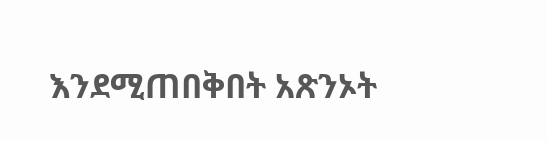እንደሚጠበቅበት አጽንኦት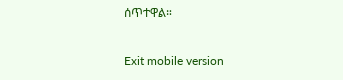ሰጥተዋል።

Exit mobile version